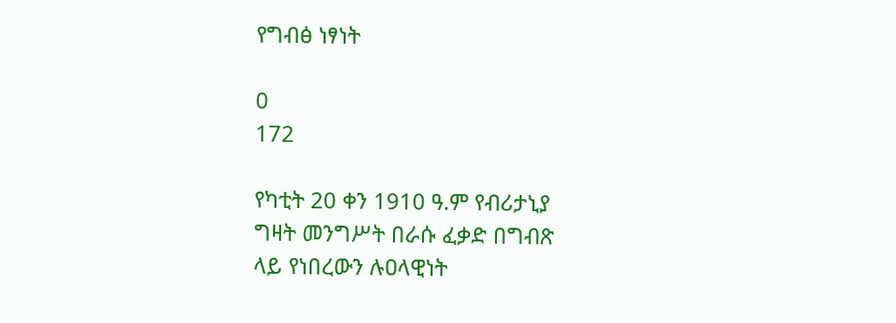የግብፅ ነፃነት

0
172

የካቲት 20 ቀን 1910 ዓ.ም የብሪታኒያ
ግዛት መንግሥት በራሱ ፈቃድ በግብጽ
ላይ የነበረውን ሉዐላዊነት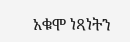አቁሞ ነጻነትን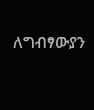ለግብፃውያን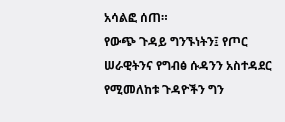አሳልፎ ሰጠ።
የውጭ ጉዳይ ግንኙነትን፤ የጦር
ሠራዊትንና የግብፅ ሱዳንን አስተዳደር
የሚመለከቱ ጉዳዮችን ግን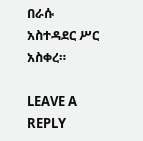በራሱ
አስተዳደር ሥር አስቀረ።

LEAVE A REPLY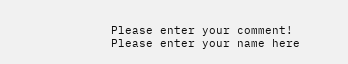Please enter your comment!
Please enter your name here